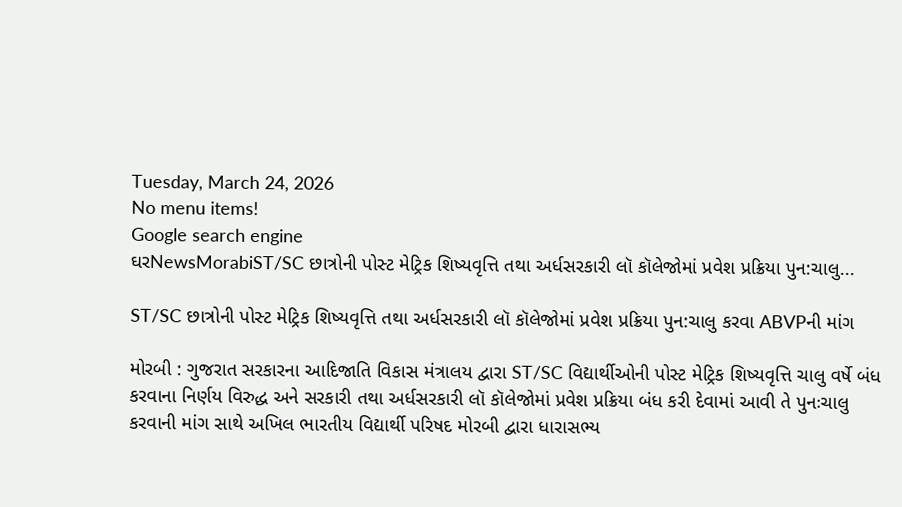Tuesday, March 24, 2026
No menu items!
Google search engine
ઘરNewsMorabiST/SC છાત્રોની પોસ્ટ મેટ્રિક શિષ્યવૃત્તિ તથા અર્ધસરકારી લૉ કૉલેજોમાં પ્રવેશ પ્રક્રિયા પુન:ચાલુ...

ST/SC છાત્રોની પોસ્ટ મેટ્રિક શિષ્યવૃત્તિ તથા અર્ધસરકારી લૉ કૉલેજોમાં પ્રવેશ પ્રક્રિયા પુન:ચાલુ કરવા ABVPની માંગ

મોરબી : ગુજરાત સરકારના આદિજાતિ વિકાસ મંત્રાલય દ્વારા ST/SC વિદ્યાર્થીઓની પોસ્ટ મેટ્રિક શિષ્યવૃત્તિ ચાલુ વર્ષે બંધ કરવાના નિર્ણય વિરુદ્ધ અને સરકારી તથા અર્ધસરકારી લૉ કૉલેજોમાં પ્રવેશ પ્રક્રિયા બંધ કરી દેવામાં આવી તે પુનઃચાલુ કરવાની માંગ સાથે અખિલ ભારતીય વિદ્યાર્થી પરિષદ મોરબી દ્વારા ધારાસભ્ય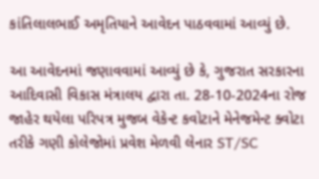કાંતિલાલભાઈ અમૃતિયાને આવેદન પાઠવવામાં આવ્યું છે.

આ આવેદનમાં જણાવવામાં આવ્યું છે કે, ગુજરાત સરકારના આદિવાસી વિકાસ મંત્રાલય દ્વારા તા. 28-10-2024ના રોજ જાહેર થયેલા પરિપત્ર મુજબ વેકેન્ટ કવોટાને મેનેજમેન્ટ ક્વોટા તરીકે ગણી કોલેજોમાં પ્રવેશ મેળવી લેનાર ST/SC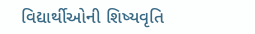વિદ્યાર્થીઓની શિષ્યવૃતિ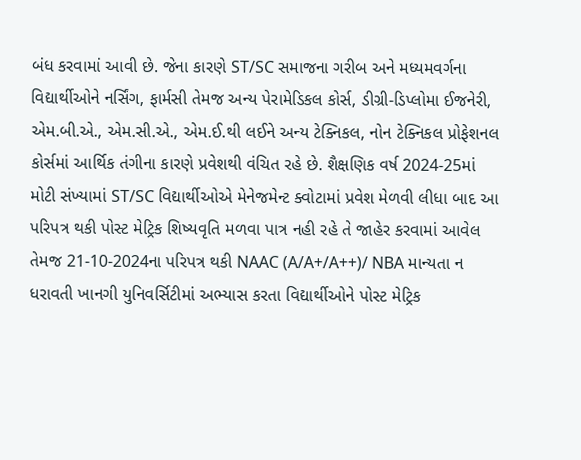બંધ કરવામાં આવી છે. જેના કારણે ST/SC સમાજના ગરીબ અને મધ્યમવર્ગના વિદ્યાર્થીઓને નર્સિંગ, ફાર્મસી તેમજ અન્ય પેરામેડિકલ કોર્સ, ડીગ્રી-ડિપ્લોમા ઈજનેરી, એમ.બી.એ., એમ.સી.એ., એમ.ઈ.થી લઈને અન્ય ટેક્નિકલ, નોન ટેક્નિકલ પ્રોફેશનલ કોર્સમાં આર્થિક તંગીના કારણે પ્રવેશથી વંચિત રહે છે. શૈક્ષણિક વર્ષ 2024-25માં મોટી સંખ્યામાં ST/SC વિદ્યાર્થીઓએ મેનેજમેન્ટ ક્વોટામાં પ્રવેશ મેળવી લીધા બાદ આ પરિપત્ર થકી પોસ્ટ મેટ્રિક શિષ્યવૃતિ મળવા પાત્ર નહી રહે તે જાહેર કરવામાં આવેલ તેમજ 21-10-2024ના પરિપત્ર થકી NAAC (A/A+/A++)/ NBA માન્યતા ન ધરાવતી ખાનગી યુનિવર્સિટીમાં અભ્યાસ કરતા વિદ્યાર્થીઓને પોસ્ટ મેટ્રિક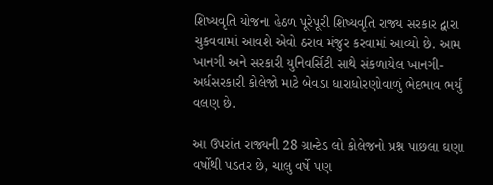શિષ્યવૃતિ યોજના હેઠળ પૂરેપૂરી શિષ્યવૃતિ રાજ્ય સરકાર દ્વારા ચુકવવામાં આવશે એવો ઠરાવ મંજુર કરવામાં આવ્યો છે. આમ ખાનગી અને સરકારી યુનિવર્સિટી સાથે સંકળાયેલ ખાનગી- અર્ધસરકારી કોલેજો માટે બેવડા ધારાધોરણોવાળું ભેદભાવ ભર્યું વલણ છે.

આ ઉપરાંત રાજ્યની 28 ગ્રાન્ટેડ લો કોલેજનો પ્રશ્ન પાછલા ઘણા વર્ષોથી પડતર છે, ચાલુ વર્ષે પણ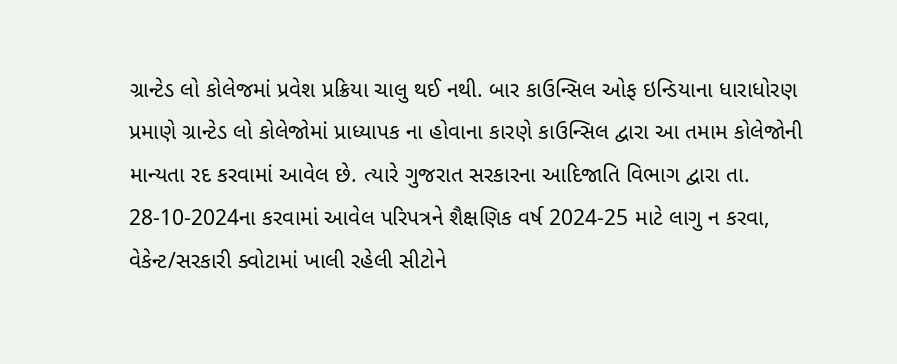ગ્રાન્ટેડ લો કોલેજમાં પ્રવેશ પ્રક્રિયા ચાલુ થઈ નથી. બાર કાઉન્સિલ ઓફ ઇન્ડિયાના ધારાધોરણ પ્રમાણે ગ્રાન્ટેડ લો કોલેજોમાં પ્રાધ્યાપક ના હોવાના કારણે કાઉન્સિલ દ્વારા આ તમામ કોલેજોની માન્યતા રદ કરવામાં આવેલ છે. ત્યારે ગુજરાત સરકારના આદિજાતિ વિભાગ દ્વારા તા. 28-10-2024ના કરવામાં આવેલ પરિપત્રને શૈક્ષણિક વર્ષ 2024-25 માટે લાગુ ન કરવા, વેકેન્ટ/સરકારી ક્વોટામાં ખાલી રહેલી સીટોને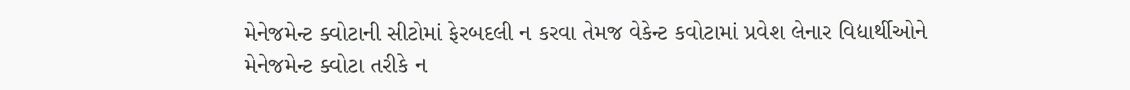મેનેજમેન્ટ ક્વોટાની સીટોમાં ફેરબદલી ન કરવા તેમજ વેકેન્ટ કવોટામાં પ્રવેશ લેનાર વિદ્યાર્થીઓને મેનેજમેન્ટ ક્વોટા તરીકે ન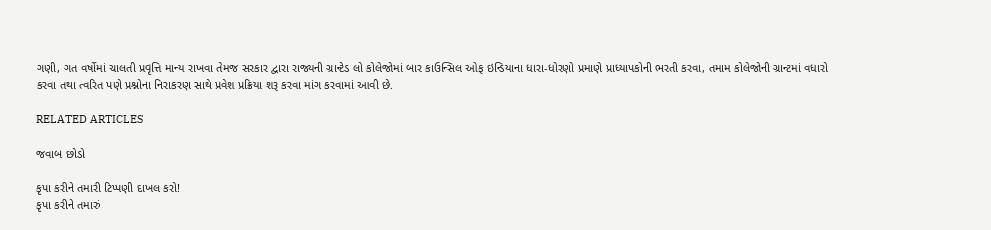ગણી, ગત વર્ષોમાં ચાલતી પ્રવૃત્તિ માન્ય રાખવા તેમજ સરકાર દ્વારા રાજ્યની ગ્રાન્ટેડ લો કોલેજોમાં બાર કાઉન્સિલ ઓફ ઇન્ડિયાના ધારા-ધોરણો પ્રમાણે પ્રાધ્યાપકોની ભરતી કરવા, તમામ કોલેજોની ગ્રાન્ટમાં વધારો કરવા તથા ત્વરિત પણે પ્રશ્નોના નિરાકરણ સાથે પ્રવેશ પ્રક્રિયા શરૂ કરવા માંગ કરવામાં આવી છે.

RELATED ARTICLES

જવાબ છોડો

કૃપા કરીને તમારી ટિપ્પણી દાખલ કરો!
કૃપા કરીને તમારું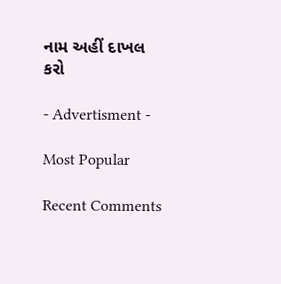નામ અહીં દાખલ કરો

- Advertisment -

Most Popular

Recent Comments